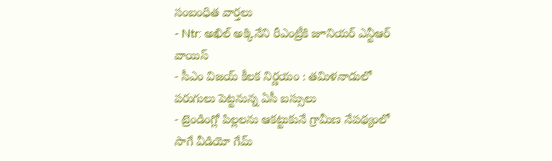సంబంధిత వార్తలు
- Ntr: అఖిల్ అక్కినేని రీఎంట్రీకి జూనియర్ ఎన్టీఆర్ వాయిస్
- సీఎం విజయ్ కీలక నిర్ణయం : తమిళనాడులో పరుగులు పెట్టనున్న ఏసీ బస్సులు
- ట్రెండింగ్లో పిల్లలను ఆకట్టుకునే గ్రామీణ నేపథ్యంలో సాగే వీడియో గేమ్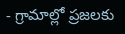- గ్రామాల్లో ప్రజలకు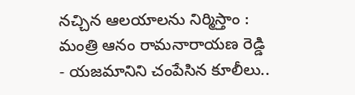నచ్చిన ఆలయాలను నిర్మిస్తాం : మంత్రి ఆనం రామనారాయణ రెడ్డి
- యజమానిని చంపేసిన కూలీలు..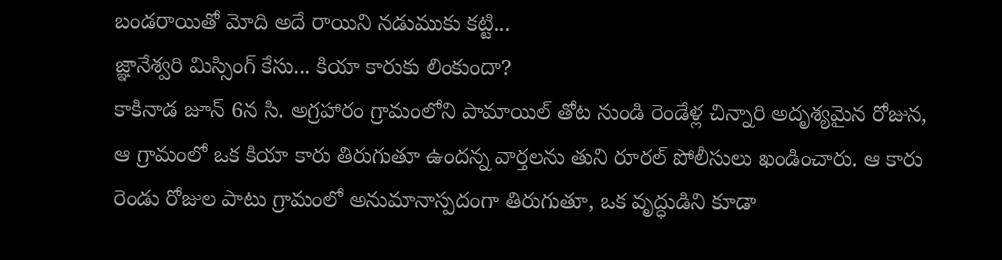బండరాయితో మోది అదే రాయిని నడుముకు కట్టి...
జ్ఞానేశ్వరి మిస్సింగ్ కేసు... కియా కారుకు లింకుందా?
కాకినాడ జూన్ 6న సి. అగ్రహారం గ్రామంలోని పామాయిల్ తోట నుండి రెండేళ్ల చిన్నారి అదృశ్యమైన రోజున, ఆ గ్రామంలో ఒక కియా కారు తిరుగుతూ ఉందన్న వార్తలను తుని రూరల్ పోలీసులు ఖండించారు. ఆ కారు రెండు రోజుల పాటు గ్రామంలో అనుమానాస్పదంగా తిరుగుతూ, ఒక వృద్ధుడిని కూడా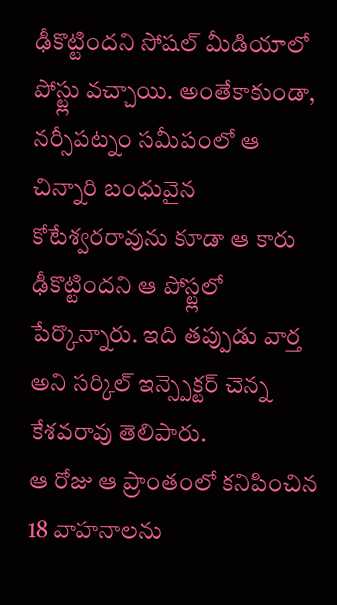ఢీకొట్టిందని సోషల్ మీడియాలో పోస్ట్లు వచ్చాయి. అంతేకాకుండా, నర్సీపట్నం సమీపంలో ఆ చిన్నారి బంధువైన కోటేశ్వరరావును కూడా ఆ కారు ఢీకొట్టిందని ఆ పోస్ట్లలో పేర్కొన్నారు. ఇది తప్పుడు వార్త అని సర్కిల్ ఇన్స్పెక్టర్ చెన్న కేశవరావు తెలిపారు.
ఆ రోజు ఆ ప్రాంతంలో కనిపించిన 18 వాహనాలను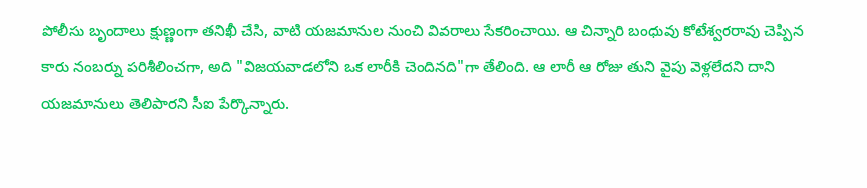పోలీసు బృందాలు క్షుణ్ణంగా తనిఖీ చేసి, వాటి యజమానుల నుంచి వివరాలు సేకరించాయి. ఆ చిన్నారి బంధువు కోటేశ్వరరావు చెప్పిన కారు నంబర్ను పరిశీలించగా, అది "విజయవాడలోని ఒక లారీకి చెందినది"గా తేలింది. ఆ లారీ ఆ రోజు తుని వైపు వెళ్లలేదని దాని యజమానులు తెలిపారని సీఐ పేర్కొన్నారు.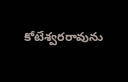కోటేశ్వరరావును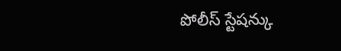పోలీస్ స్టేషన్కు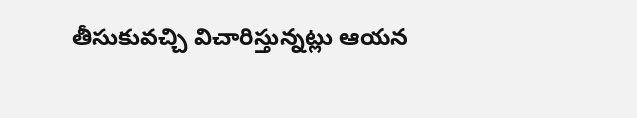తీసుకువచ్చి విచారిస్తున్నట్లు ఆయన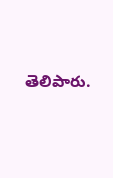తెలిపారు.